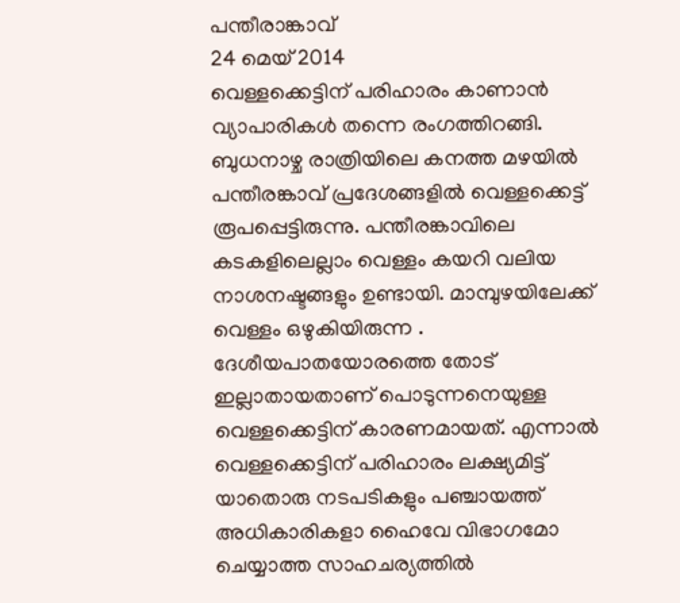പന്തീരാങ്കാവ്
24 മെയ് 2014
വെള്ളക്കെട്ടിന് പരിഹാരം കാണാൻ വ്യാപാരികൾ തന്നെ രംഗത്തിറങ്ങി.
ബുധനാഴ്ച രാത്രിയിലെ കനത്ത മഴയിൽ പന്തീരങ്കാവ് പ്രദേശങ്ങളിൽ വെള്ളക്കെട്ട് രൂപപ്പെട്ടിരുന്നു. പന്തീരങ്കാവിലെ കടകളിലെല്ലാം വെള്ളം കയറി വലിയ നാശനഷ്ടങ്ങളും ഉണ്ടായി. മാമ്പുഴയിലേക്ക് വെള്ളം ഒഴുകിയിരുന്ന . ദേശീയപാതയോരത്തെ തോട് ഇല്ലാതായതാണ് പൊടുന്നനെയുള്ള വെള്ളക്കെട്ടിന് കാരണമായത്. എന്നാൽ വെള്ളക്കെട്ടിന് പരിഹാരം ലക്ഷ്യമിട്ട് യാതൊരു നടപടികളും പഞ്ചായത്ത് അധികാരികളാ ഹൈവേ വിഭാഗമോ ചെയ്യാത്ത സാഹചര്യത്തിൽ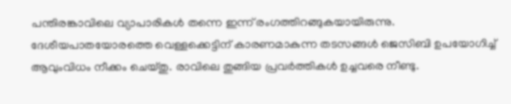പന്തിരങ്കാവിലെ വ്യാപാരികൾ തന്നെ ഇന്ന് രംഗത്തിറങ്ങുകയായിരുന്നു.
ദേശീയപാതയോരത്തെ വെള്ളക്കെട്ടിന് കാരണമാകുന്ന തടസങ്ങൾ ജെസിബി ഉപയോഗിച്ച് ആവുംവിധം നീക്കം ചെയ്തു. രാവിലെ തുങ്ങിയ പ്രവർത്തികൾ ഉച്ചവരെ നീണ്ടു.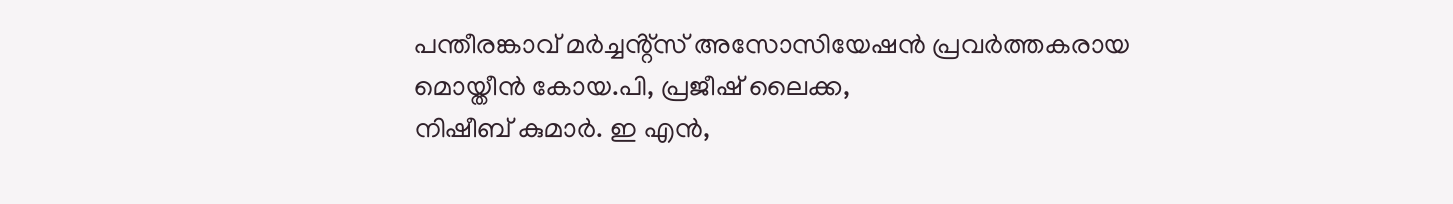പന്തീരങ്കാവ് മർച്ചൻ്റ്സ് അസോസിയേഷൻ പ്രവർത്തകരായ
മൊയ്തീൻ കോയ.പി, പ്രജീഷ് ലൈക്ക,
നിഷീബ് കുമാർ. ഇ എൻ,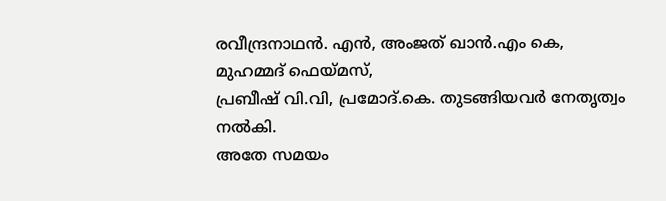രവീന്ദ്രനാഥൻ. എൻ, അംജത് ഖാൻ.എം കെ,
മുഹമ്മദ് ഫെയ്മസ്,
പ്രബീഷ് വി.വി, പ്രമോദ്.കെ. തുടങ്ങിയവർ നേതൃത്വം നൽകി.
അതേ സമയം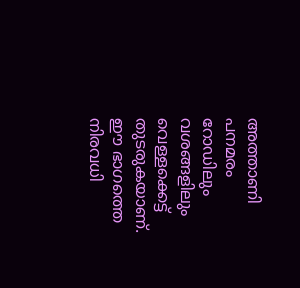അത്താണി പനമരം റോഡിലും വശങ്ങളിലും വെള്ളക്കെട്ട് തുടരുകയാണ്. ഈ ഭാഗത്തെ നിരവധി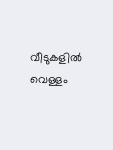വീടുകളിൽ വെള്ളം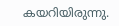കയറിയിരുന്നു.